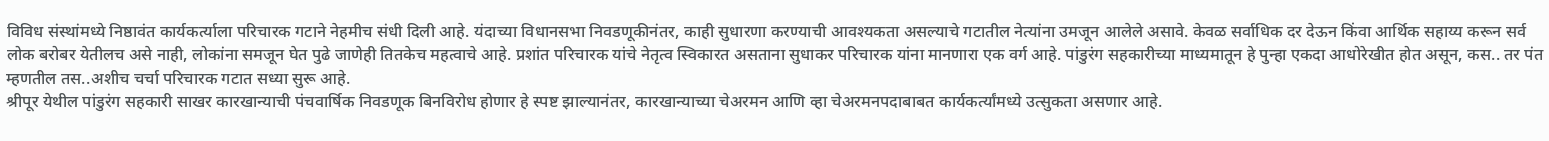विविध संस्थांमध्ये निष्ठावंत कार्यकर्त्याला परिचारक गटाने नेहमीच संधी दिली आहे. यंदाच्या विधानसभा निवडणूकीनंतर, काही सुधारणा करण्याची आवश्यकता असल्याचे गटातील नेत्यांना उमजून आलेले असावे. केवळ सर्वाधिक दर देऊन किंवा आर्थिक सहाय्य करून सर्व लोक बरोबर येतीलच असे नाही, लोकांना समजून घेत पुढे जाणेही तितकेच महत्वाचे आहे. प्रशांत परिचारक यांचे नेतृत्व स्विकारत असताना सुधाकर परिचारक यांना मानणारा एक वर्ग आहे. पांडुरंग सहकारीच्या माध्यमातून हे पुन्हा एकदा आधोरेखीत होत असून, कस.. तर पंत म्हणतील तस..अशीच चर्चा परिचारक गटात सध्या सुरू आहे.
श्रीपूर येथील पांडुरंग सहकारी साखर कारखान्याची पंचवार्षिक निवडणूक बिनविरोध होणार हे स्पष्ट झाल्यानंतर, कारखान्याच्या चेअरमन आणि व्हा चेअरमनपदाबाबत कार्यकर्त्यांमध्ये उत्सुकता असणार आहे.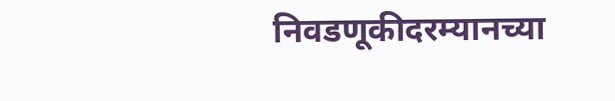निवडणूकीदरम्यानच्या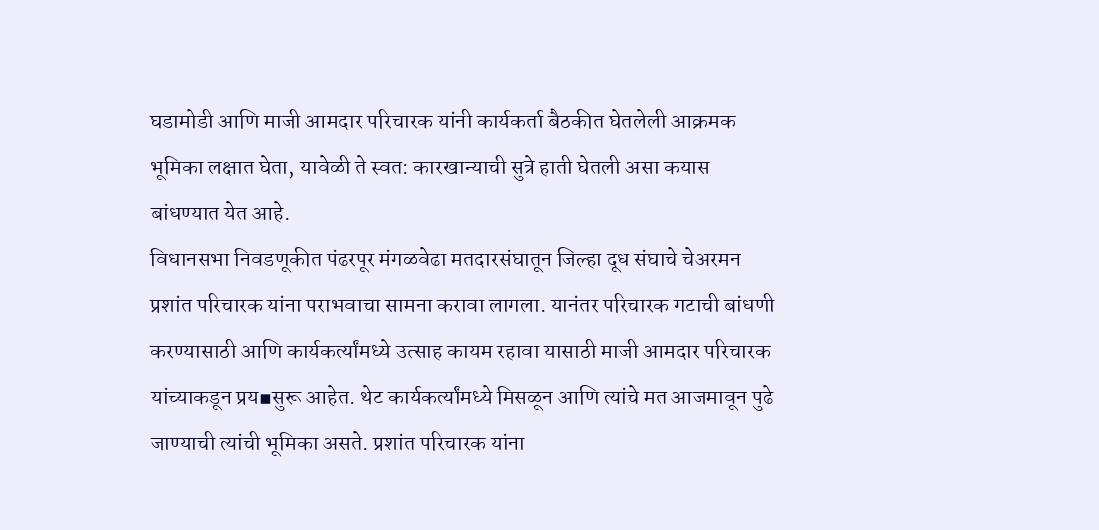घडामोडी आणि माजी आमदार परिचारक यांनी कार्यकर्ता बैठकीत घेतलेली आक्रमक भूमिका लक्षात घेता, यावेळी ते स्वत: कारखान्याची सुत्रे हाती घेतली असा कयास बांधण्यात येत आहे.
विधानसभा निवडणूकीत पंढरपूर मंगळवेढा मतदारसंघातून जिल्हा दूध संघाचे चेअरमन प्रशांत परिचारक यांना पराभवाचा सामना करावा लागला. यानंतर परिचारक गटाची बांधणी करण्यासाठी आणि कार्यकर्त्यांमध्ये उत्साह कायम रहावा यासाठी माजी आमदार परिचारक यांच्याकडून प्रय▪सुरू आहेत. थेट कार्यकर्त्यांमध्ये मिसळून आणि त्यांचे मत आजमावून पुढे जाण्याची त्यांची भूमिका असते. प्रशांत परिचारक यांना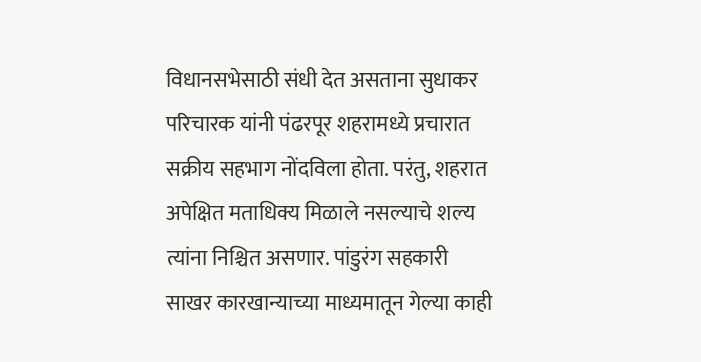विधानसभेसाठी संधी देत असताना सुधाकर परिचारक यांनी पंढरपूर शहरामध्ये प्रचारात सक्रीय सहभाग नोंदविला होता. परंतु, शहरात अपेक्षित मताधिक्य मिळाले नसल्याचे शल्य त्यांना निश्चित असणार. पांडुरंग सहकारी साखर कारखान्याच्या माध्यमातून गेल्या काही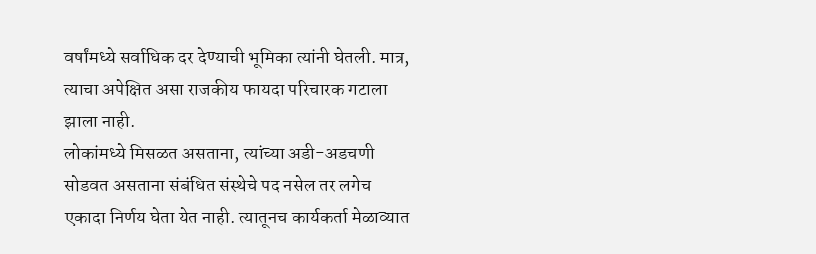वर्षांमध्ये सर्वाधिक दर देण्याची भूमिका त्यांनी घेतली. मात्र, त्याचा अपेक्षित असा राजकीय फायदा परिचारक गटाला झाला नाही.
लोकांमध्ये मिसळत असताना, त्यांच्या अडी-अडचणी सोडवत असताना संबंधित संस्थेचे पद नसेल तर लगेच एकादा निर्णय घेता येत नाही. त्यातूनच कार्यकर्ता मेळाव्यात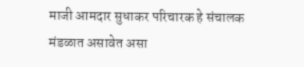माजी आमदार सुधाकर परिचारक हे संचालक मंडळात असावेत असा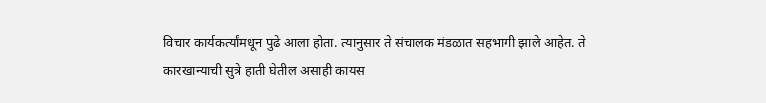विचार कार्यकर्त्यांमधून पुढे आला होता. त्यानुसार ते संचालक मंडळात सहभागी झाले आहेत. ते कारखान्याची सुत्रे हाती घेतील असाही कायस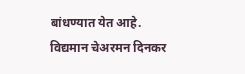बांधण्यात येत आहे. विद्यमान चेअरमन दिनकर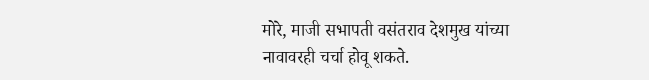मोरे, माजी सभापती वसंतराव देशमुख यांच्या नावावरही चर्चा होवू शकते.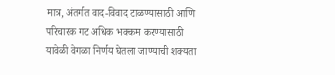मात्र, अंतर्गत वाद-विवाद टाळण्यासाठी आणि परिचारक गट अधिक भक्कम करण्यासाठी यावेळी वेगळा निर्णय घेतला जाण्याची शक्यता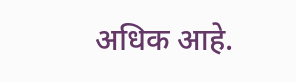अधिक आहे.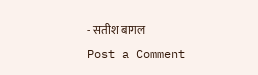- सतीश बागल
Post a Comment